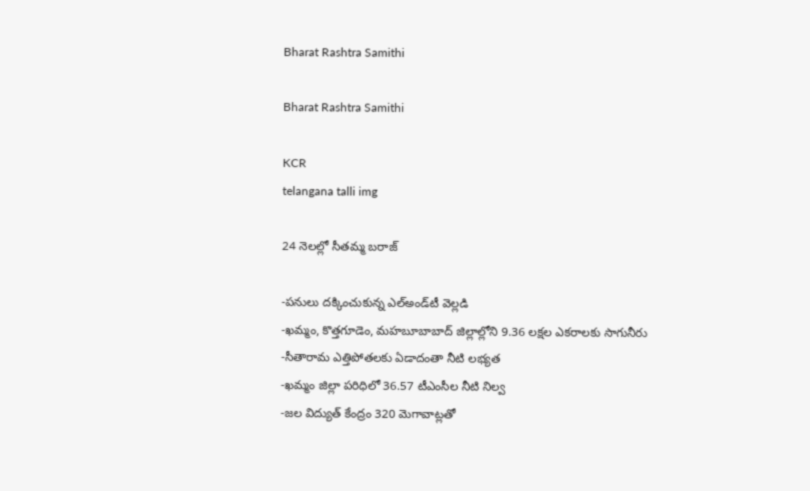Bharat Rashtra Samithi

Bharat Rashtra Samithi

KCR
telangana talli img

24 నెలల్లో సీతమ్మ బరాజ్‌

-పనులు దక్కించుకున్న ఎల్‌అండ్‌టీ వెల్లడి
-ఖమ్మం, కొత్తగూడెం, మహబూబాబాద్‌ జిల్లాల్లోని 9.36 లక్షల ఎకరాలకు సాగునీరు
-సీతారామ ఎత్తిపోతలకు ఏడాదంతా నీటి లభ్యత
-ఖమ్మం జిల్లా పరిధిలో 36.57 టీఎంసీల నీటి నిల్వ
-జల విద్యుత్‌ కేంద్రం 320 మెగావాట్లతో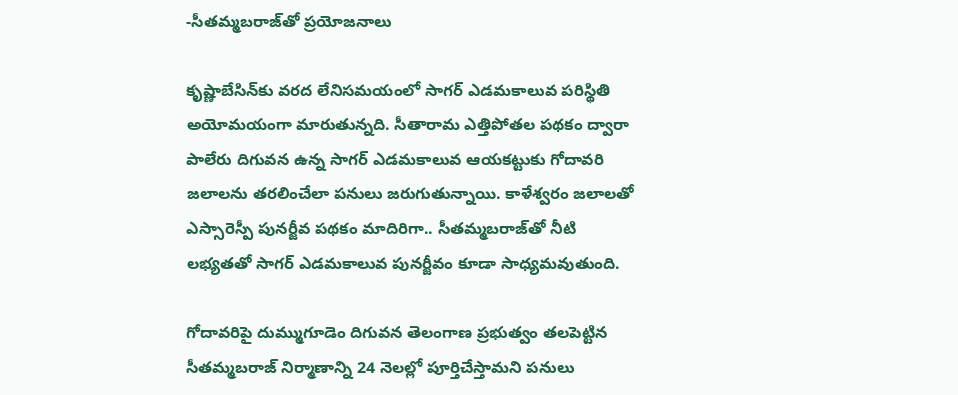-సీతమ్మబరాజ్‌తో ప్రయోజనాలు

కృష్ణాబేసిన్‌కు వరద లేనిసమయంలో సాగర్‌ ఎడమకాలువ పరిస్థితి అయోమయంగా మారుతున్నది. సీతారామ ఎత్తిపోతల పథకం ద్వారా పాలేరు దిగువన ఉన్న సాగర్‌ ఎడమకాలువ ఆయకట్టుకు గోదావరి జలాలను తరలించేలా పనులు జరుగుతున్నాయి. కాళేశ్వరం జలాలతో ఎస్సారెస్పీ పునర్జీవ పథకం మాదిరిగా.. సీతమ్మబరాజ్‌తో నీటి లభ్యతతో సాగర్‌ ఎడమకాలువ పునర్జీవం కూడా సాధ్యమవుతుంది.

గోదావరిపై దుమ్ముగూడెం దిగువన తెలంగాణ ప్రభుత్వం తలపెట్టిన సీతమ్మబరాజ్‌ నిర్మాణాన్ని 24 నెలల్లో పూర్తిచేస్తామని పనులు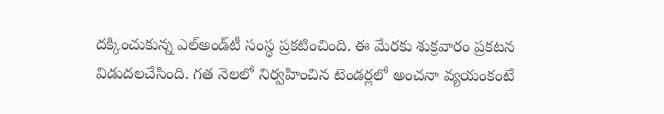దక్కించుకున్న ఎల్‌అండ్‌టీ సంస్థ ప్రకటించింది. ఈ మేరకు శుక్రవారం ప్రకటన విడుదలచేసింది. గత నెలలో నిర్వహించిన టెండర్లలో అంచనా వ్యయంకంటే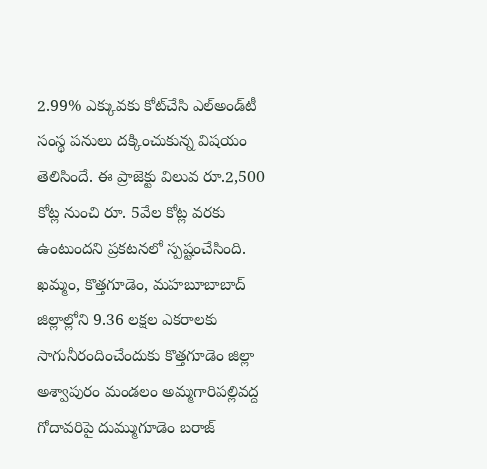2.99% ఎక్కువకు కోట్‌చేసి ఎల్‌అండ్‌టీ సంస్థ పనులు దక్కించుకున్న విషయం తెలిసిందే. ఈ ప్రాజెక్టు విలువ రూ.2,500 కోట్ల నుంచి రూ. 5వేల కోట్ల వరకు ఉంటుందని ప్రకటనలో స్పష్టంచేసింది. ఖమ్మం, కొత్తగూడెం, మహబూబాబాద్‌ జిల్లాల్లోని 9.36 లక్షల ఎకరాలకు సాగునీరందించేందుకు కొత్తగూడెం జిల్లా అశ్వాపురం మండలం అమ్మగారిపల్లివద్ద గోదావరిపై దుమ్ముగూడెం బరాజ్‌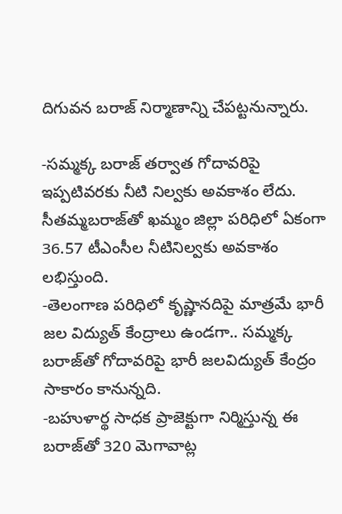దిగువన బరాజ్‌ నిర్మాణాన్ని చేపట్టనున్నారు.

-సమ్మక్క బరాజ్‌ తర్వాత గోదావరిపై ఇప్పటివరకు నీటి నిల్వకు అవకాశం లేదు. సీతమ్మబరాజ్‌తో ఖమ్మం జిల్లా పరిధిలో ఏకంగా 36.57 టీఎంసీల నీటినిల్వకు అవకాశం లభిస్తుంది.
-తెలంగాణ పరిధిలో కృష్ణానదిపై మాత్రమే భారీ జల విద్యుత్‌ కేంద్రాలు ఉండగా.. సమ్మక్క బరాజ్‌తో గోదావరిపై భారీ జలవిద్యుత్‌ కేంద్రం సాకారం కానున్నది.
-బహుళార్థ సాధక ప్రాజెక్టుగా నిర్మిస్తున్న ఈ బరాజ్‌తో 320 మెగావాట్ల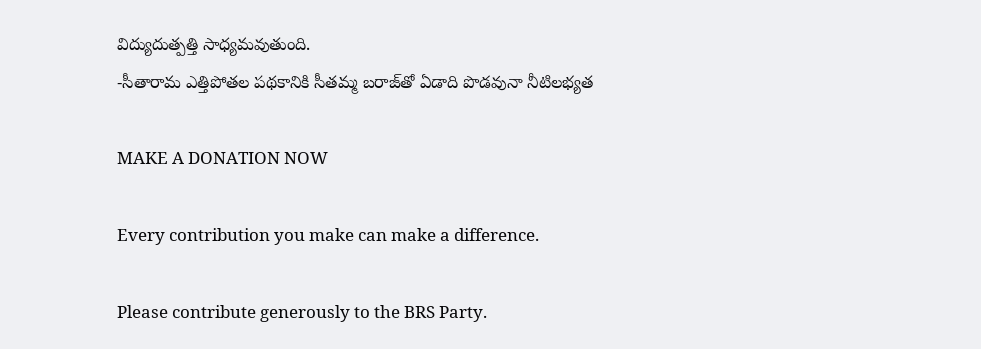విద్యుదుత్పత్తి సాధ్యమవుతుంది.
-సీతారామ ఎత్తిపోతల పథకానికి సీతమ్మ బరాజ్‌తో ఏడాది పొడవునా నీటిలభ్యత

MAKE A DONATION NOW

Every contribution you make can make a difference.

Please contribute generously to the BRS Party.